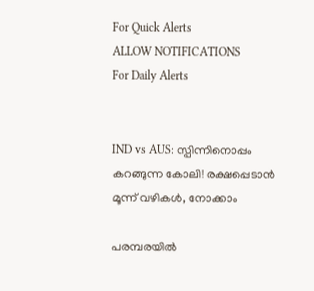For Quick Alerts
ALLOW NOTIFICATIONS
For Daily Alerts


IND vs AUS: സ്പിന്നിനൊപ്പം കറങ്ങുന്ന കോലി! രക്ഷപ്പെടാന്‍ മൂന്ന് വഴികള്‍, നോക്കാം

പരമ്പരയില്‍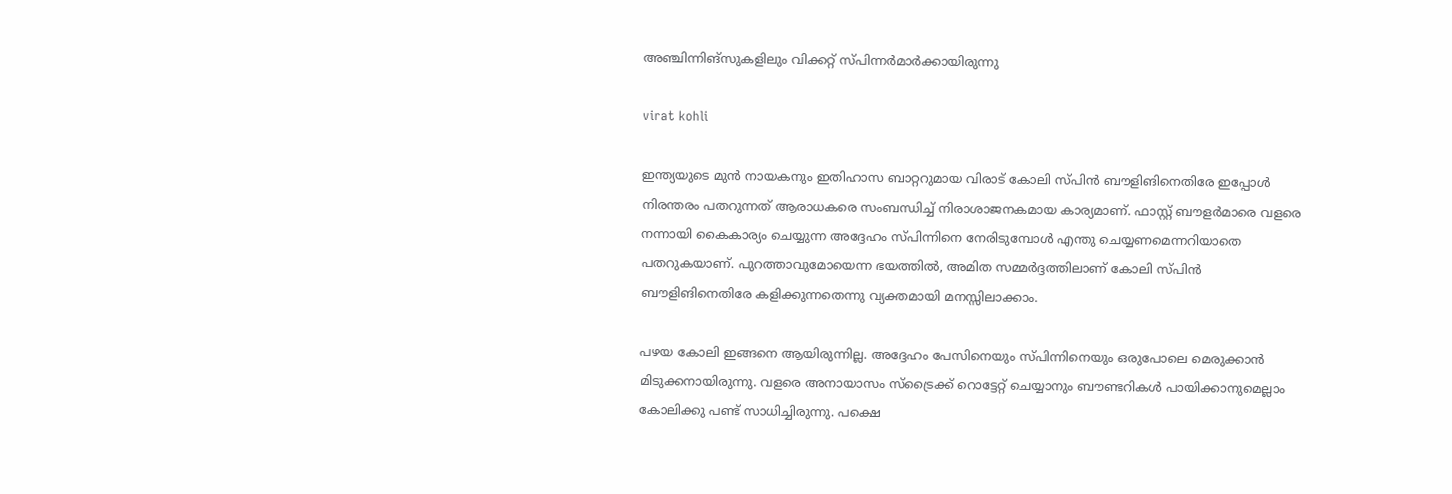അഞ്ചിന്നിങ്‌സുകളിലും വിക്കറ്റ് സ്പിന്നര്‍മാര്‍ക്കായിരുന്നു

virat kohli

ഇന്ത്യയുടെ മുന്‍ നായകനും ഇതിഹാസ ബാറ്ററുമായ വിരാട് കോലി സ്പിന്‍ ബൗളിങിനെതിരേ ഇപ്പോള്‍ നിരന്തരം പതറുന്നത് ആരാധകരെ സംബന്ധിച്ച് നിരാശാജനകമായ കാര്യമാണ്. ഫാസ്റ്റ് ബൗളര്‍മാരെ വളരെ നന്നായി കൈകാര്യം ചെയ്യുന്ന അദ്ദേഹം സ്പിന്നിനെ നേരിടുമ്പോള്‍ എന്തു ചെയ്യണമെന്നറിയാതെ പതറുകയാണ്. പുറത്താവുമോയെന്ന ഭയത്തില്‍, അമിത സമ്മര്‍ദ്ദത്തിലാണ് കോലി സ്പിന്‍ ബൗളിങിനെതിരേ കളിക്കുന്നതെന്നു വ്യക്തമായി മനസ്സിലാക്കാം.

പഴയ കോലി ഇങ്ങനെ ആയിരുന്നില്ല. അദ്ദേഹം പേസിനെയും സ്പിന്നിനെയും ഒരുപോലെ മെരുക്കാന്‍ മിടുക്കനായിരുന്നു. വളരെ അനായാസം സ്‌ട്രൈക്ക് റൊട്ടേറ്റ് ചെയ്യാനും ബൗണ്ടറികള്‍ പായിക്കാനുമെല്ലാം കോലിക്കു പണ്ട് സാധിച്ചിരുന്നു. പക്ഷെ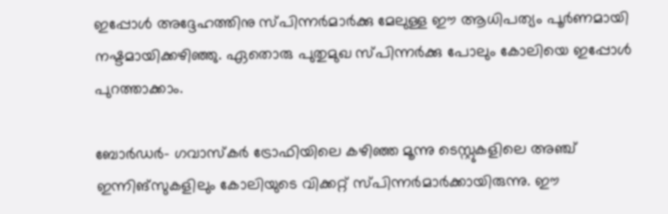ഇപ്പോള്‍ അദ്ദേഹത്തിനു സ്പിന്നര്‍മാര്‍ക്കു മേലുള്ള ഈ ആധിപത്യം പൂര്‍ണമായി നഷ്ടമായിക്കഴിഞ്ഞു. ഏതൊരു പുതുമുഖ സ്പിന്നര്‍ക്കു പോലും കോലിയെ ഇപ്പോള്‍ പുറത്താക്കാം.

ബോര്‍ഡര്‍- ഗവാസ്‌കര്‍ ട്രോഫിയിലെ കഴിഞ്ഞ മൂന്നു ടെസ്റ്റുകളിലെ അഞ്ച് ഇന്നിങ്‌സുകളിലും കോലിയുടെ വിക്കറ്റ് സ്പിന്നര്‍മാര്‍ക്കായിരുന്നു. ഈ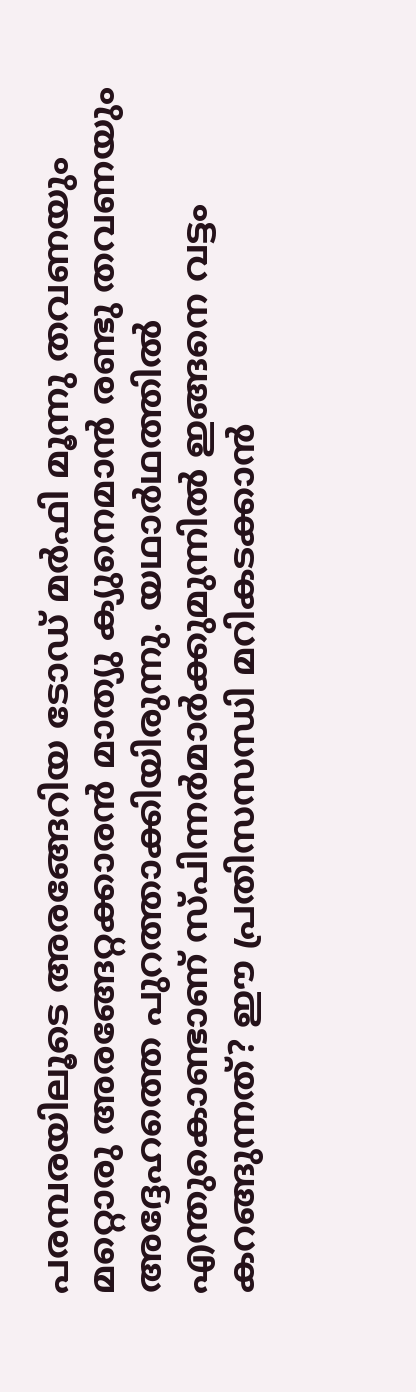പരമ്പരയിലൂടെ അരങ്ങേറിയ ടോഡ് മര്‍ഫി മൂന്നു തവണയും മറ്റൊരു അരങ്ങേറ്റക്കാരന്‍ മാത്യു ക്യുനെമാന്‍ രണ്ടു തവണയും അദ്ദേഹത്തെ പുറത്താക്കിയിരുന്നു. യഥാര്‍ഥത്തില്‍ എന്തുകൊണ്ടാണ് സ്പിന്നര്‍മാര്‍ക്കുമുന്നില്‍ ഇങ്ങനെ വട്ടം കറങ്ങുന്നത്? ഈ പ്രതിസസന്ധി മറികടക്കാന്‍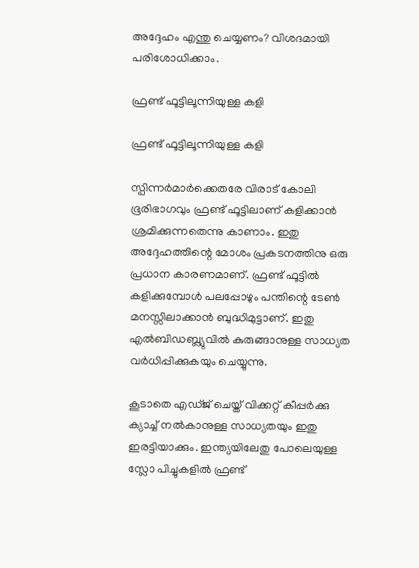അദ്ദേഹം എന്തു ചെയ്യണം? വിശദമായി പരിശോധിക്കാം.

ഫ്രണ്ട് ഫൂട്ടിലൂന്നിയുള്ള കളി

ഫ്രണ്ട് ഫൂട്ടിലൂന്നിയുള്ള കളി

സ്പിന്നര്‍മാര്‍ക്കെതരേ വിരാട് കോലി ഭൂരിഭാഗവും ഫ്രണ്ട് ഫൂട്ടിലാണ് കളിക്കാന്‍ ശ്രമിക്കുന്നതെന്നു കാണാം. ഇതു അദ്ദേഹത്തിന്റെ മോശം പ്രകടനത്തിനു ഒരു പ്രധാന കാരണമാണ്. ഫ്രണ്ട് ഫൂട്ടില്‍ കളിക്കുമ്പോള്‍ പലപ്പോഴും പന്തിന്റെ ടേണ്‍ മനസ്സിലാക്കാന്‍ ബുദ്ധിമുട്ടാണ്. ഇതു എല്‍ബിഡബ്ല്യുവില്‍ കുരുങ്ങാനുള്ള സാധ്യത വര്‍ധിപ്പിക്കുകയും ചെയ്യുന്നു.

കൂടാതെ എഡ്ജ് ചെയ്ത് വിക്കറ്റ് കീപ്പര്‍ക്കു ക്യാച്ച് നല്‍കാനുള്ള സാധ്യതയും ഇതു ഇരട്ടിയാക്കും. ഇന്ത്യയിലേതു പോലെയുള്ള സ്ലോ പിച്ചുകളില്‍ ഫ്രണ്ട്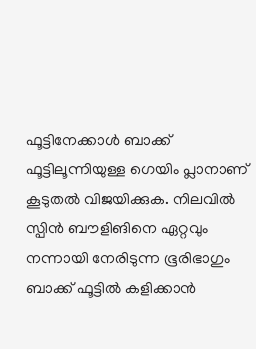ഫൂട്ടിനേക്കാള്‍ ബാക്ക് ഫൂട്ടിലൂന്നിയുള്ള ഗെയിം പ്ലാനാണ് കൂടുതല്‍ വിജയിക്കുക. നിലവില്‍ സ്പിന്‍ ബൗളിങിനെ ഏറ്റവും നന്നായി നേരിടുന്ന ഭൂരിഭാഗും ബാക്ക് ഫൂട്ടില്‍ കളിക്കാന്‍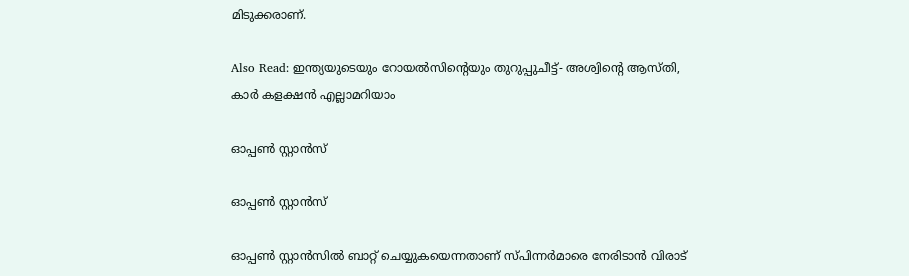മിടുക്കരാണ്.

Also Read: ഇന്ത്യയുടെയും റോയല്‍സിന്റെയും തുറുപ്പുചീട്ട്- അശ്വിന്റെ ആസ്തി, കാര്‍ കളക്ഷന്‍ എല്ലാമറിയാം

ഓപ്പണ്‍ സ്റ്റാന്‍സ്

ഓപ്പണ്‍ സ്റ്റാന്‍സ്

ഓപ്പണ്‍ സ്റ്റാന്‍സില്‍ ബാറ്റ് ചെയ്യുകയെന്നതാണ് സ്പിന്നര്‍മാരെ നേരിടാന്‍ വിരാട്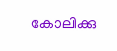കോലിക്കു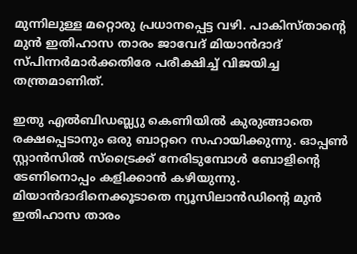മുന്നിലുള്ള മറ്റൊരു പ്രധാനപ്പെട്ട വഴി. പാകിസ്താന്റെ മുന്‍ ഇതിഹാസ താരം ജാവേദ് മിയാന്‍ദാദ് സ്പിന്നര്‍മാര്‍ക്കതിരേ പരീക്ഷിച്ച് വിജയിച്ച തന്ത്രമാണിത്.

ഇതു എല്‍ബിഡബ്ല്യു കെണിയില്‍ കുരുങ്ങാതെ രക്ഷപ്പെടാനും ഒരു ബാറ്ററെ സഹായിക്കുന്നു. ഓപ്പണ്‍ സ്റ്റാന്‍സില്‍ സ്‌ട്രൈക്ക് നേരിടുമ്പോള്‍ ബോളിന്റെ ടേണിനൊപ്പം കളിക്കാന്‍ കഴിയുന്നു. മിയാന്‍ദാദിനെക്കൂടാതെ ന്യൂസിലാന്‍ഡിന്റെ മുന്‍ ഇതിഹാസ താരം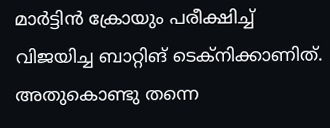മാര്‍ട്ടിന്‍ ക്രോയും പരീക്ഷിച്ച് വിജയിച്ച ബാറ്റിങ് ടെക്‌നിക്കാണിത്. അതുകൊണ്ടു തന്നെ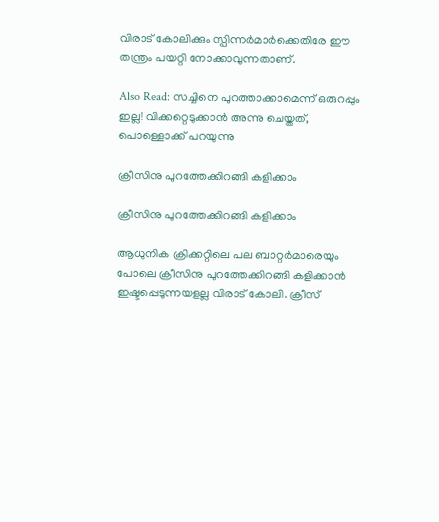വിരാട് കോലിക്കും സ്പിന്നര്‍മാര്‍ക്കെതിരേ ഈ തന്ത്രം പയറ്റി നോക്കാവുന്നതാണ്.

Also Read: സച്ചിനെ പുറത്താക്കാമെന്ന് ഒരുറപ്പും ഇല്ല! വിക്കറ്റെടുക്കാന്‍ അന്നു ചെയ്തത്, പൊള്ളൊക്ക് പറയുന്നു

ക്രീസിനു പുറത്തേക്കിറങ്ങി കളിക്കാം

ക്രീസിനു പുറത്തേക്കിറങ്ങി കളിക്കാം

ആധുനിക ക്രിക്കറ്റിലെ പല ബാറ്റര്‍മാരെയും പോലെ ക്രീസിനു പുറത്തേക്കിറങ്ങി കളിക്കാന്‍ ഇഷ്ടപ്പെടുന്നയളല്ല വിരാട് കോലി. ക്രീസ്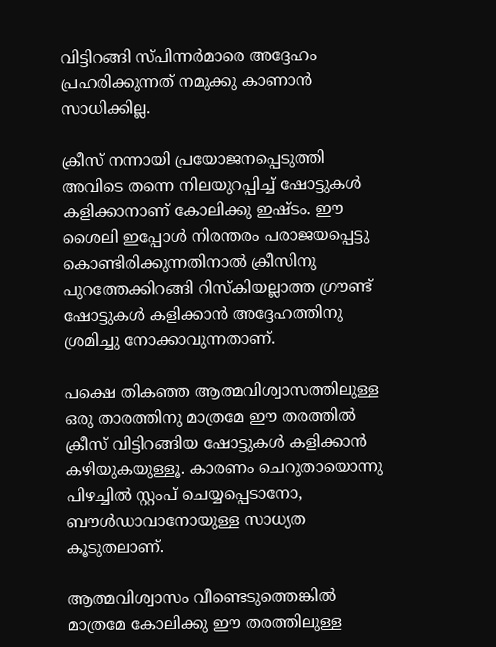വിട്ടിറങ്ങി സ്പിന്നര്‍മാരെ അദ്ദേഹം പ്രഹരിക്കുന്നത് നമുക്കു കാണാന്‍ സാധിക്കില്ല.

ക്രീസ് നന്നായി പ്രയോജനപ്പെടുത്തി അവിടെ തന്നെ നിലയുറപ്പിച്ച് ഷോട്ടുകള്‍ കളിക്കാനാണ് കോലിക്കു ഇഷ്ടം. ഈ ശൈലി ഇപ്പോള്‍ നിരന്തരം പരാജയപ്പെട്ടു കൊണ്ടിരിക്കുന്നതിനാല്‍ ക്രീസിനു പുറത്തേക്കിറങ്ങി റിസ്‌കിയല്ലാത്ത ഗ്രൗണ്ട് ഷോട്ടുകള്‍ കളിക്കാന്‍ അദ്ദേഹത്തിനു ശ്രമിച്ചു നോക്കാവുന്നതാണ്.

പക്ഷെ തികഞ്ഞ ആത്മവിശ്വാസത്തിലുള്ള ഒരു താരത്തിനു മാത്രമേ ഈ തരത്തില്‍ ക്രീസ് വിട്ടിറങ്ങിയ ഷോട്ടുകള്‍ കളിക്കാന്‍ കഴിയുകയുള്ളൂ. കാരണം ചെറുതായൊന്നു പിഴച്ചില്‍ സ്റ്റംപ് ചെയ്യപ്പെടാനോ, ബൗള്‍ഡാവാനോയുള്ള സാധ്യത കൂടുതലാണ്.

ആത്മവിശ്വാസം വീണ്ടെടുത്തെങ്കില്‍ മാത്രമേ കോലിക്കു ഈ തരത്തിലുള്ള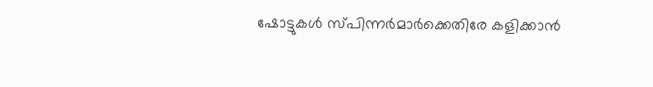ഷോട്ടുകള്‍ സ്പിന്നര്‍മാര്‍ക്കെതിരേ കളിക്കാന്‍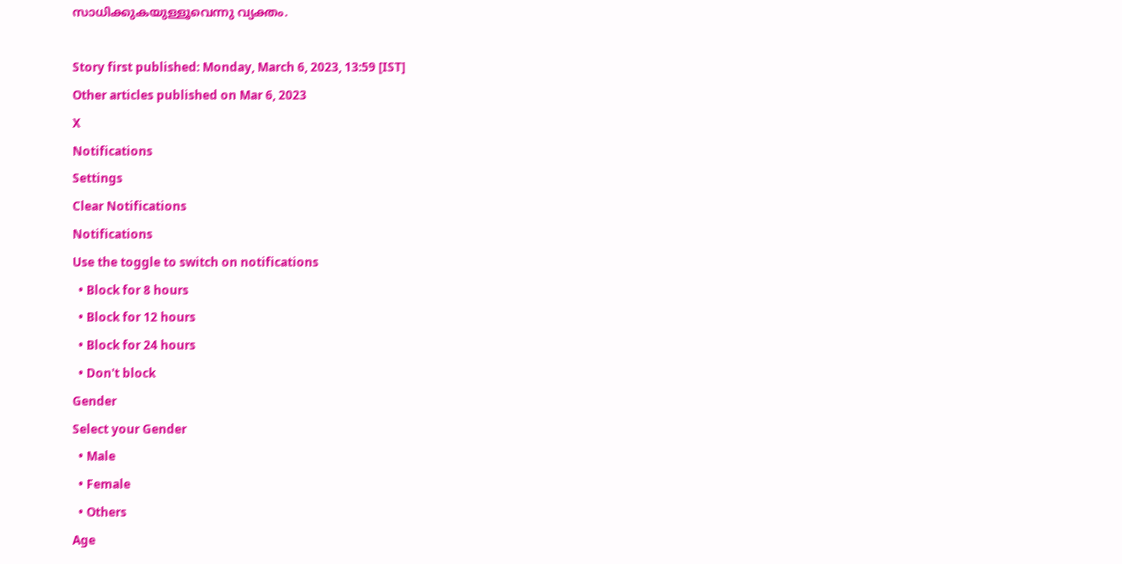സാധിക്കുകയുള്ളൂവെന്നു വ്യക്തം.

Story first published: Monday, March 6, 2023, 13:59 [IST]
Other articles published on Mar 6, 2023
X
Notifications
Settings
Clear Notifications
Notifications
Use the toggle to switch on notifications
  • Block for 8 hours
  • Block for 12 hours
  • Block for 24 hours
  • Don't block
Gender
Select your Gender
  • Male
  • Female
  • Others
Age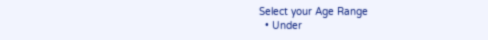Select your Age Range
  • Under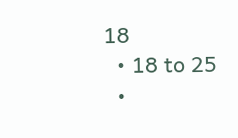18
  • 18 to 25
  •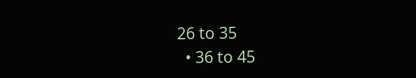26 to 35
  • 36 to 45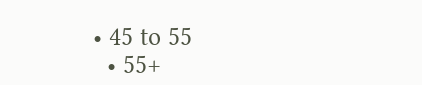• 45 to 55
  • 55+